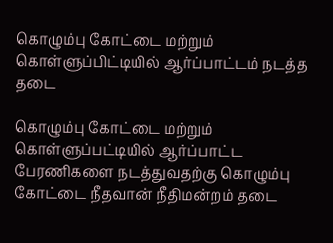கொழும்பு கோட்டை மற்றும் கொள்ளுப்பிட்டியில் ஆர்ப்பாட்டம் நடத்த தடை

கொழும்பு கோட்டை மற்றும் கொள்ளுப்பட்டியில் ஆர்ப்பாட்ட பேரணிகளை நடத்துவதற்கு கொழும்பு கோட்டை நீதவான் நீதிமன்றம் தடை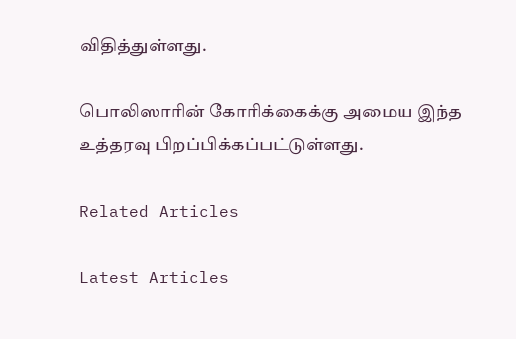விதித்துள்ளது.

பொலிஸாரின் கோரிக்கைக்கு அமைய இந்த உத்தரவு பிறப்பிக்கப்பட்டுள்ளது.

Related Articles

Latest Articles